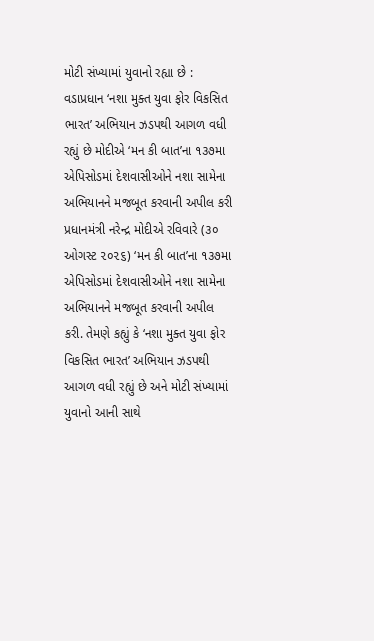મોટી સંખ્યામાં યુવાનો રહ્યા છે : વડાપ્રધાન ‘નશા મુક્ત યુવા ફોર વિકસિત ભારત’ અભિયાન ઝડપથી આગળ વધી રહ્યું છે મોદીએ ‘મન કી બાત’ના ૧૩૭મા એપિસોડમાં દેશવાસીઓને નશા સામેના અભિયાનને મજબૂત કરવાની અપીલ કરી
પ્રધાનમંત્રી નરેન્દ્ર મોદીએ રવિવારે (૩૦ ઓગસ્ટ ૨૦૨૬) ‘મન કી બાત’ના ૧૩૭મા એપિસોડમાં દેશવાસીઓને નશા સામેના અભિયાનને મજબૂત કરવાની અપીલ કરી. તેમણે કહ્યું કે ‘નશા મુક્ત યુવા ફોર વિકસિત ભારત’ અભિયાન ઝડપથી આગળ વધી રહ્યું છે અને મોટી સંખ્યામાં યુવાનો આની સાથે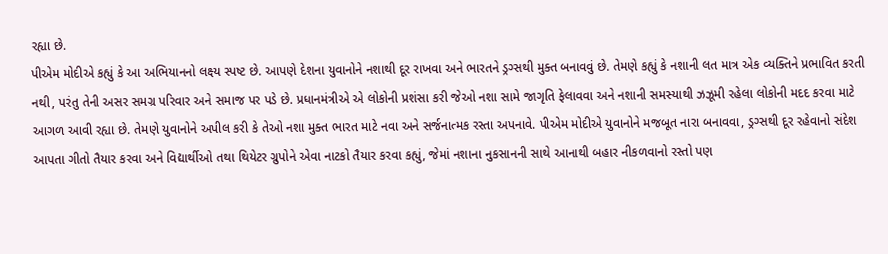રહ્યા છે.
પીએમ મોદીએ કહ્યું કે આ અભિયાનનો લક્ષ્ય સ્પષ્ટ છે. આપણે દેશના યુવાનોને નશાથી દૂર રાખવા અને ભારતને ડ્રગ્સથી મુક્ત બનાવવું છે. તેમણે કહ્યું કે નશાની લત માત્ર એક વ્યક્તિને પ્રભાવિત કરતી નથી, પરંતુ તેની અસર સમગ્ર પરિવાર અને સમાજ પર પડે છે. પ્રધાનમંત્રીએ એ લોકોની પ્રશંસા કરી જેઓ નશા સામે જાગૃતિ ફેલાવવા અને નશાની સમસ્યાથી ઝઝૂમી રહેલા લોકોની મદદ કરવા માટે આગળ આવી રહ્યા છે. તેમણે યુવાનોને અપીલ કરી કે તેઓ નશા મુક્ત ભારત માટે નવા અને સર્જનાત્મક રસ્તા અપનાવે. પીએમ મોદીએ યુવાનોને મજબૂત નારા બનાવવા, ડ્રગ્સથી દૂર રહેવાનો સંદેશ આપતા ગીતો તૈયાર કરવા અને વિદ્યાર્થીઓ તથા થિયેટર ગ્રુપોને એવા નાટકો તૈયાર કરવા કહ્યું, જેમાં નશાના નુકસાનની સાથે આનાથી બહાર નીકળવાનો રસ્તો પણ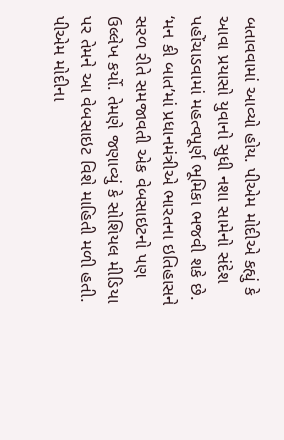બતાવવામાં આવ્યો હોય. પીએમ મોદીએ કહ્યું કે આવા પ્રયાસો યુવાનો સુધી નશા સામેનો સંદેશ પહોંચાડવામાં મહત્વપૂર્ણ ભૂમિકા ભજવી શકે છે.
‘મન કી બાત’માં પ્રધાનમંત્રીએ ભારતના ઇતિહાસને સરળ રીતે સમજાવતી એક વેબસાઇટનો પણ ઉલ્લેખ કર્યો. તેમણે જણાવ્યું કે સોશિયલ મીડિયા પર તેમને આ વેબસાઇટ વિશે માહિતી મળી હતી. પીએમ મોદીના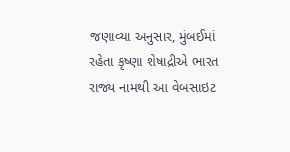જણાવ્યા અનુસાર, મુંબઈમાં રહેતા કૃષ્ણા શેષાદ્રીએ ભારત રાજ્ય નામથી આ વેબસાઇટ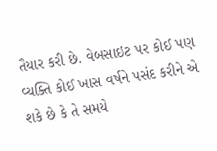તૈયાર કરી છે. વેબસાઇટ પર કોઈ પણ વ્યક્તિ કોઈ ખાસ વર્ષને પસંદ કરીને એ શકે છે કે તે સમયે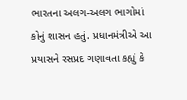ભારતના અલગ-અલગ ભાગોમાં કોનું શાસન હતું. પ્રધાનમંત્રીએ આ પ્રયાસને રસપ્રદ ગણાવતા કહ્યું કે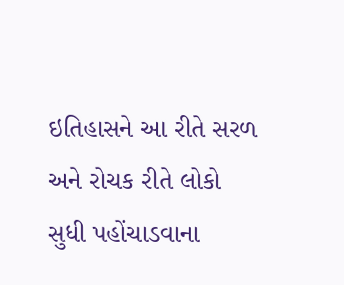ઇતિહાસને આ રીતે સરળ અને રોચક રીતે લોકો સુધી પહોંચાડવાના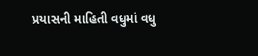પ્રયાસની માહિતી વધુમાં વધુ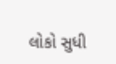લોકો સુધી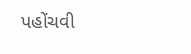પહોંચવી